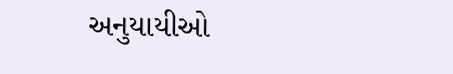અનુયાયીઓ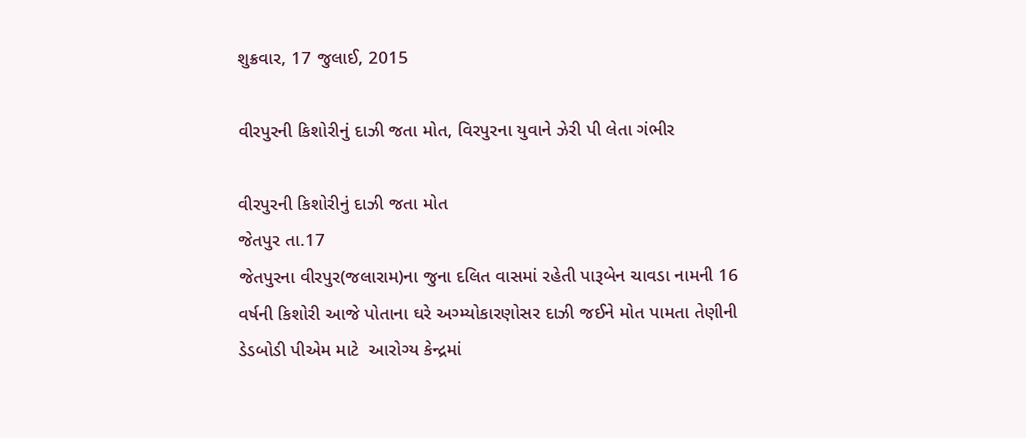શુક્રવાર, 17 જુલાઈ, 2015

વીરપુરની કિશોરીનું દાઝી જતા મોત, વિરપુરના યુવાને ઝેરી પી લેતા ગંભીર

વીરપુરની કિશોરીનું દાઝી જતા મોત
જેતપુર તા.17
જેતપુરના વીરપુર(જલારામ)ના જુના દલિત વાસમાં રહેતી પારૂબેન ચાવડા નામની 16 વર્ષની કિશોરી આજે પોતાના ઘરે અગ્મ્યોકારણોસર દાઝી જઈને મોત પામતા તેણીની ડેડબોડી પીએમ માટે  આરોગ્ય કેન્દ્રમાં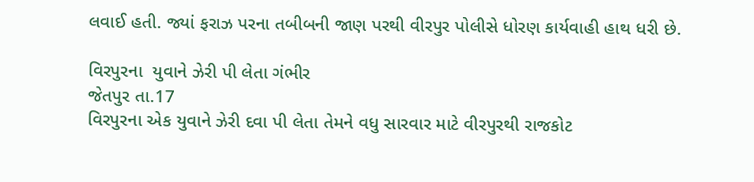લવાઈ હતી. જ્યાં ફરાઝ પરના તબીબની જાણ પરથી વીરપુર પોલીસે ધોરણ કાર્યવાહી હાથ ધરી છે.

વિરપુરના  યુવાને ઝેરી પી લેતા ગંભીર
જેતપુર તા.17
વિરપુરના એક યુવાને ઝેરી દવા પી લેતા તેમને વધુ સારવાર માટે વીરપુરથી રાજકોટ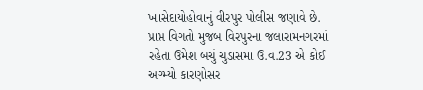ખાસેદાયોહોવાનું વીરપુર પોલીસ જણાવે છે.
પ્રાપ્ત વિગતો મુજબ વિરપુરના જલારામનગરમાં રહેતા ઉમેશ બચું ચુડાસમા ઉ.વ.23 એ કોઈ અગ્મ્યો કારણોસર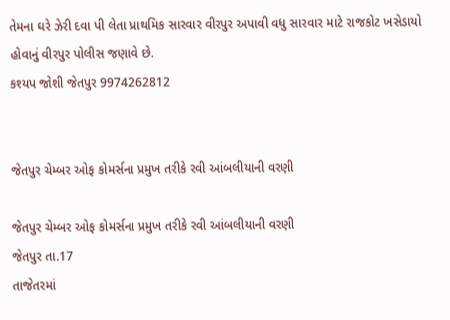તેમના ઘરે ઝેરી દવા પી લેતા પ્રાથમિક સારવાર વીરપુર અપાવી વધુ સારવાર માટે રાજકોટ ખસેડાયો હોવાનું વીરપુર પોલીસ જણાવે છે.
કશ્યપ જોશી જેતપુર 9974262812


જેતપુર ચેમ્બર ઓફ કોમર્સના પ્રમુખ તરીકે રવી આંબલીયાની વરણી

જેતપુર ચેમ્બર ઓફ કોમર્સના પ્રમુખ તરીકે રવી આંબલીયાની વરણી
જેતપુર તા.17
તાજેતરમાં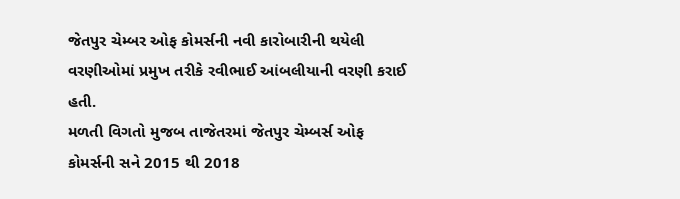જેતપુર ચેમ્બર ઓફ કોમર્સની નવી કારોબારીની થયેલી વરણીઓમાં પ્રમુખ તરીકે રવીભાઈ આંબલીયાની વરણી કરાઈ હતી.
મળતી વિગતો મુજબ તાજેતરમાં જેતપુર ચેમ્બર્સ ઓફ કોમર્સની સને 2015 થી 2018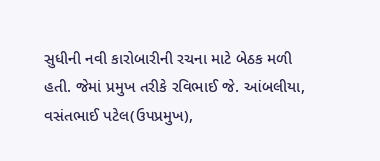સુધીની નવી કારોબારીની રચના માટે બેઠક મળી હતી. જેમાં પ્રમુખ તરીકે રવિભાઈ જે. આંબલીયા, વસંતભાઈ પટેલ(ઉપપ્રમુખ),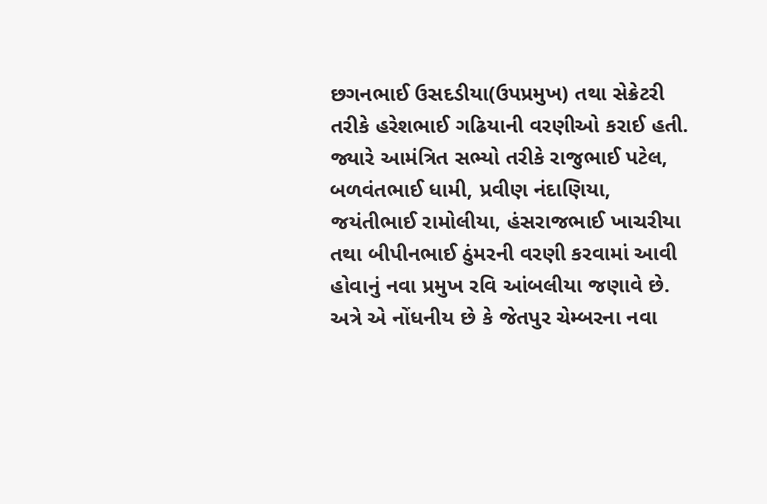છગનભાઈ ઉસદડીયા(ઉપપ્રમુખ) તથા સેક્રેટરી તરીકે હરેશભાઈ ગઢિયાની વરણીઓ કરાઈ હતી. જ્યારે આમંત્રિત સભ્યો તરીકે રાજુભાઈ પટેલ, બળવંતભાઈ ધામી, પ્રવીણ નંદાણિયા, જયંતીભાઈ રામોલીયા, હંસરાજભાઈ ખાચરીયા તથા બીપીનભાઈ ઠુંમરની વરણી કરવામાં આવી હોવાનું નવા પ્રમુખ રવિ આંબલીયા જણાવે છે. અત્રે એ નોંધનીય છે કે જેતપુર ચેમ્બરના નવા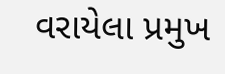વરાયેલા પ્રમુખ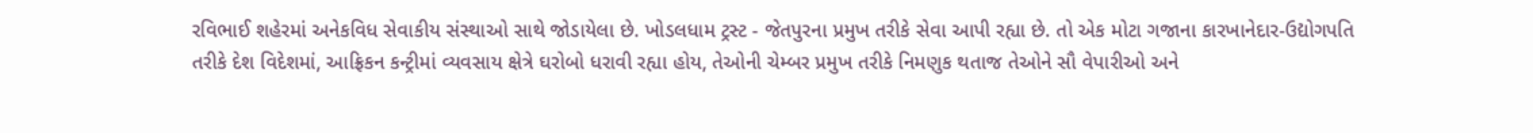રવિભાઈ શહેરમાં અનેકવિધ સેવાકીય સંસ્થાઓ સાથે જોડાયેલા છે. ખોડલધામ ટ્રસ્ટ - જેતપુરના પ્રમુખ તરીકે સેવા આપી રહ્યા છે. તો એક મોટા ગજાના કારખાનેદાર-ઉદ્યોગપતિ તરીકે દેશ વિદેશમાં, આફ્રિકન કન્ટ્રીમાં વ્યવસાય ક્ષેત્રે ઘરોબો ધરાવી રહ્યા હોય, તેઓની ચેમ્બર પ્રમુખ તરીકે નિમણુક થતાજ તેઓને સૌ વેપારીઓ અને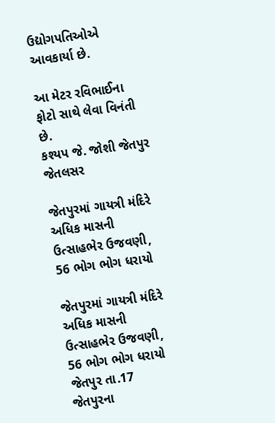ઉદ્યોગપતિઓએ આવકાર્યા છે.

આ મેટર રવિભાઈના ફોટો સાથે લેવા વિનંતી છે.
કશ્યપ જે. જોશી જેતપુર જેતલસર

જેતપુરમાં ગાયત્રી મંદિરે અધિક માસની ઉત્સાહભેર ઉજવણી, 56 ભોગ ભોગ ધરાયો

જેતપુરમાં ગાયત્રી મંદિરે અધિક માસની
ઉત્સાહભેર ઉજવણી, 56 ભોગ ભોગ ધરાયો
જેતપુર તા.17
જેતપુરના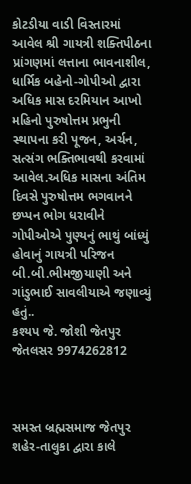કોટડીયા વાડી વિસ્તારમાં આવેલ શ્રી ગાયત્રી શક્તિપીઠના પ્રાંગણમાં લત્તાના ભાવનાશીલ, ધાર્મિક બહેનો-ગોપીઓ દ્વારા અધિક માસ દરમિયાન આખો મહિનો પુરુષોત્તમ પ્રભુની સ્થાપના કરી પૂજન, અર્ચન, સત્સંગ ભક્તિભાવથી કરવામાં આવેલ.અધિક માસના અંતિમ દિવસે પુરુષોત્તમ ભગવાનને છપ્પન ભોગ ધરાવીને ગોપીઓએ પુણ્યનું ભાથું બાંધ્યું હોવાનું ગાયત્રી પરિજન બી.બી.ભીમજીયાણી અને ગાંડુભાઈ સાવલીયાએ જણાવ્યું હતું..
કશ્યપ જે. જોશી જેતપુર જેતલસર 9974262812



સમસ્ત બ્રહ્મસમાજ જેતપુર શહેર-તાલુકા દ્વારા કાલે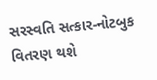સરસ્વતિ સત્કાર-નોટબુક વિતરણ થશે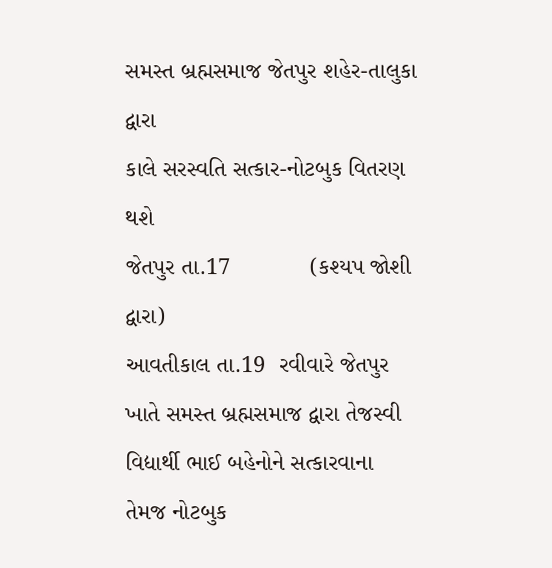સમસ્ત બ્રહ્મસમાજ જેતપુર શહેર-તાલુકા દ્વારા
કાલે સરસ્વતિ સત્કાર-નોટબુક વિતરણ થશે
જેતપુર તા.17            (કશ્યપ જોશી દ્વારા)
આવતીકાલ તા.19  રવીવારે જેતપુર ખાતે સમસ્ત બ્રહ્મસમાજ દ્વારા તેજસ્વી વિદ્યાર્થી ભાઈ બહેનોને સત્કારવાના તેમજ નોટબુક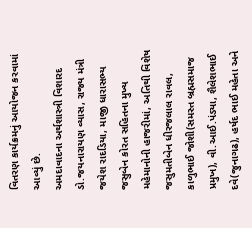વિતરણ કાર્યક્રમનું આયોજન કરવામાં આવ્યું છે.
અમદાવાદના અર્થશાસ્ત્રી વિશારદ ડો.જયનારાયણ વ્યાસ, રાજ્ય મંત્રી જયેશ રાદડિયા, માજી ધારાસભ્ય જસુબેન કોરત સહિતના મુખ્ય મહેમાનોની હાજરીમાં, અતિથી વિશેષ જસુમતીબેન ધીરજલાલ રાવલ, કાળુભાઈ જોશી(સમસ્ત બ્રહ્મસમાજ પ્રમુખ), વી.આઈ.પંડ્યા, શૈલેશભાઈ દવે(જુનાગઢ), હર્ષદ ભાઈ મહેતા અને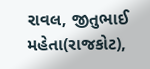રાવલ, જીતુભાઈ મહેતા(રાજકોટ),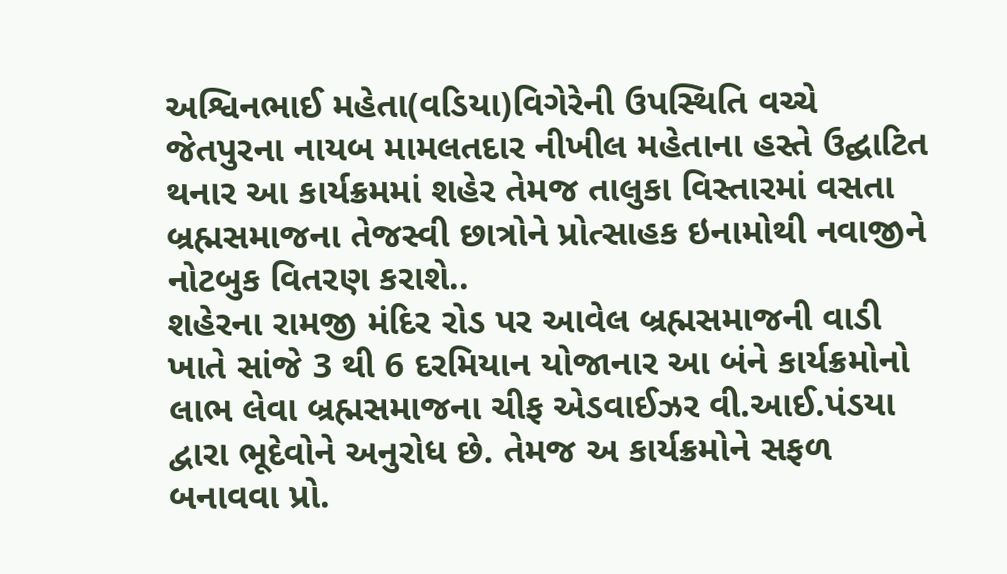અશ્વિનભાઈ મહેતા(વડિયા)વિગેરેની ઉપસ્થિતિ વચ્ચે જેતપુરના નાયબ મામલતદાર નીખીલ મહેતાના હસ્તે ઉદ્ઘાટિત થનાર આ કાર્યક્રમમાં શહેર તેમજ તાલુકા વિસ્તારમાં વસતા બ્રહ્મસમાજના તેજસ્વી છાત્રોને પ્રોત્સાહક ઇનામોથી નવાજીને નોટબુક વિતરણ કરાશે..
શહેરના રામજી મંદિર રોડ પર આવેલ બ્રહ્મસમાજની વાડી ખાતે સાંજે 3 થી 6 દરમિયાન યોજાનાર આ બંને કાર્યક્રમોનો લાભ લેવા બ્રહ્મસમાજના ચીફ એડવાઈઝર વી.આઈ.પંડયા દ્વારા ભૂદેવોને અનુરોધ છે. તેમજ અ કાર્યક્રમોને સફળ બનાવવા પ્રો.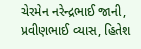ચેરમેન નરેન્દ્રભાઈ જાની, પ્રવીણભાઈ વ્યાસ, હિતેશ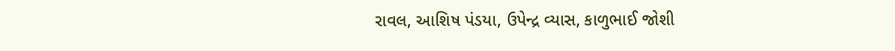રાવલ, આશિષ પંડયા, ઉપેન્દ્ર વ્યાસ, કાળુભાઈ જોશી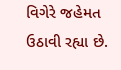વિગેરે જહેમત ઉઠાવી રહ્યા છે.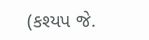(કશ્યપ જે.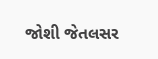જોશી જેતલસર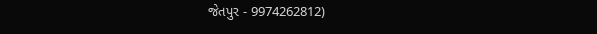જેતપુર - 9974262812)